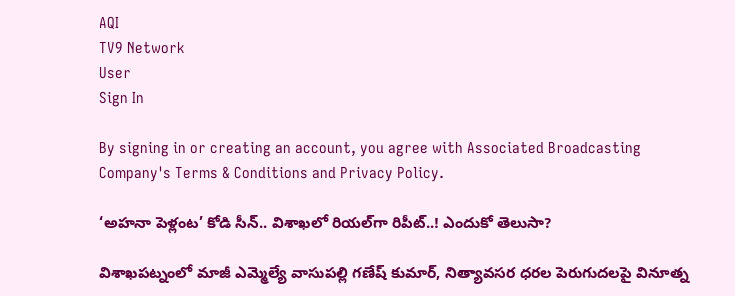AQI
TV9 Network
User
Sign In

By signing in or creating an account, you agree with Associated Broadcasting Company's Terms & Conditions and Privacy Policy.

‘అహనా పెళ్లంట’ కోడి సీన్.. విశాఖలో రియల్‌గా రిపీట్..! ఎందుకో తెలుసా?

విశాఖపట్నంలో మాజీ ఎమ్మెల్యే వాసుపల్లి గణేష్ కుమార్, నిత్యావసర ధరల పెరుగుదలపై వినూత్న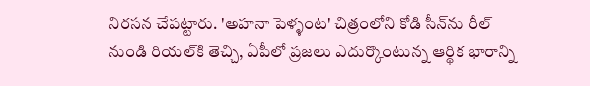నిరసన చేపట్టారు. 'అహనా పెళ్ళంట' చిత్రంలోని కోడి సీన్‌ను రీల్ నుండి రియల్‌కి తెచ్చి, ఏపీలో ప్రజలు ఎదుర్కొంటున్న ఆర్థిక భారాన్ని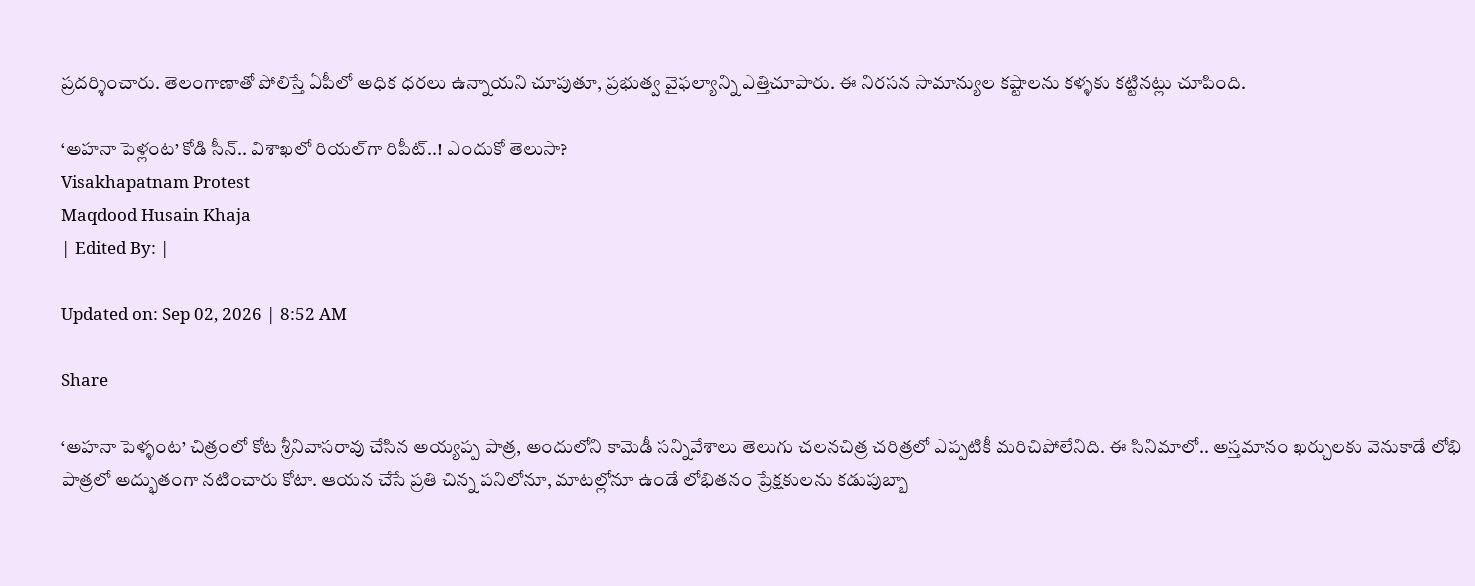ప్రదర్శించారు. తెలంగాణాతో పోలిస్తే ఏపీలో అధిక ధరలు ఉన్నాయని చూపుతూ, ప్రభుత్వ వైఫల్యాన్ని ఎత్తిచూపారు. ఈ నిరసన సామాన్యుల కష్టాలను కళ్ళకు కట్టినట్లు చూపింది.

‘అహనా పెళ్లంట’ కోడి సీన్.. విశాఖలో రియల్‌గా రిపీట్..! ఎందుకో తెలుసా?
Visakhapatnam Protest
Maqdood Husain Khaja
| Edited By: |

Updated on: Sep 02, 2026 | 8:52 AM

Share

‘అహనా పెళ్ళంట’ చిత్రంలో కోట శ్రీనివాసరావు చేసిన అయ్యప్ప పాత్ర, అందులోని కామెడీ సన్నివేశాలు తెలుగు చలనచిత్ర చరిత్రలో ఎప్పటికీ మరిచిపోలేనిది. ఈ సినిమాలో.. అస్తమానం ఖర్చులకు వెనుకాడే లోభి పాత్రలో అద్భుతంగా నటించారు కోటా. ఆయన చేసే ప్రతి చిన్న పనిలోనూ, మాటల్లోనూ ఉండే లోభితనం ప్రేక్షకులను కడుపుబ్బా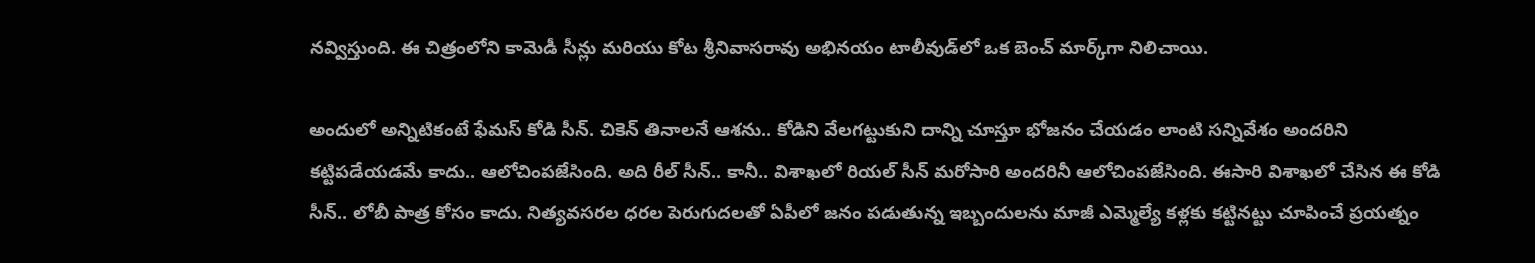నవ్విస్తుంది. ఈ చిత్రంలోని కామెడీ సీన్లు మరియు కోట శ్రీనివాసరావు అభినయం టాలీవుడ్‌లో ఒక బెంచ్‌ మార్క్‌గా నిలిచాయి.

అందులో అన్నిటికంటే ఫేమస్ కోడి సీన్. చికెన్ తినాలనే ఆశను.. కోడిని వేలగట్టుకుని దాన్ని చూస్తూ భోజనం చేయడం లాంటి సన్నివేశం అందరిని కట్టిపడేయడమే కాదు.. ఆలోచింపజేసింది. అది రీల్ సీన్.. కానీ.. విశాఖలో రియల్ సీన్ మరోసారి అందరినీ ఆలోచింపజేసింది. ఈసారి విశాఖలో చేసిన ఈ కోడి సీన్.. లోబీ పాత్ర కోసం కాదు. నిత్యవసరల ధరల పెరుగుదలతో ఏపీలో జనం పడుతున్న ఇబ్బందులను మాజీ ఎమ్మెల్యే కళ్లకు కట్టినట్టు చూపించే ప్రయత్నం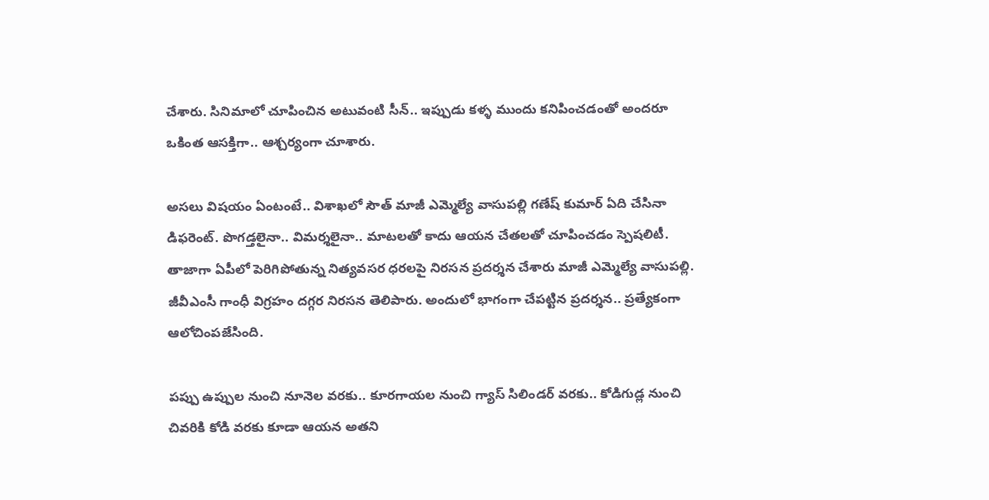చేశారు. సినిమాలో చూపించిన అటువంటి సీన్.. ఇప్పుడు కళ్ళ ముందు కనిపించడంతో అందరూ ఒకింత ఆసక్తిగా.. ఆశ్చర్యంగా చూశారు.

అసలు విషయం ఏంటంటే.. విశాఖలో సౌత్ మాజీ ఎమ్మెల్యే వాసుపల్లి గణేష్ కుమార్ ఏది చేసినా డిఫరెంట్. పొగడ్తలైనా.. విమర్శలైనా.. మాటలతో కాదు ఆయన చేతలతో చూపించడం స్పెషలిటీ. తాజాగా ఏపీలో పెరిగిపోతున్న నిత్యవసర ధరలపై నిరసన ప్రదర్శన చేశారు మాజీ ఎమ్మెల్యే వాసుపల్లి. జీవీఎంసీ గాంధీ విగ్రహం దగ్గర నిరసన తెలిపారు. అందులో భాగంగా చేపట్టిన ప్రదర్శన.. ప్రత్యేకంగా ఆలోచింపజేసింది.

పప్పు ఉప్పుల నుంచి నూనెల వరకు.. కూరగాయల నుంచి గ్యాస్ సిలిండర్ వరకు.. కోడిగుడ్ల నుంచి చివరికి కోడి వరకు కూడా ఆయన అతని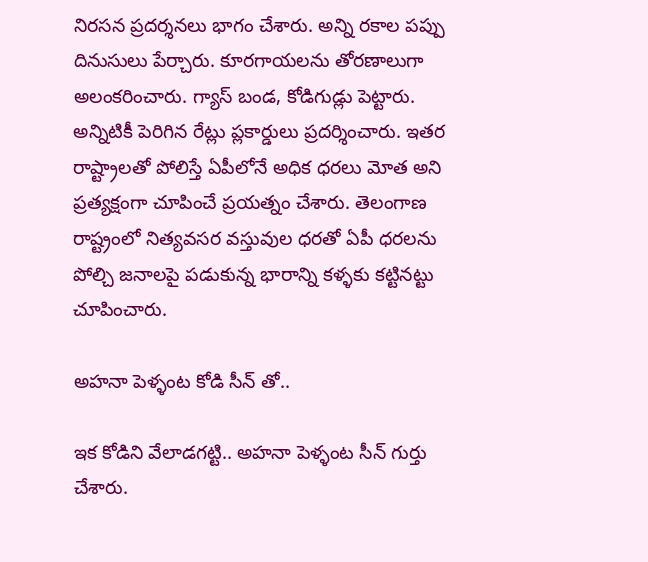నిరసన ప్రదర్శనలు భాగం చేశారు. అన్ని రకాల పప్పు దినుసులు పేర్చారు. కూరగాయలను తోరణాలుగా అలంకరించారు. గ్యాస్ బండ, కోడిగుడ్లు పెట్టారు. అన్నిటికీ పెరిగిన రేట్లు ప్లకార్డులు ప్రదర్శించారు. ఇతర రాష్ట్రాలతో పోలిస్తే ఏపీలోనే అధిక ధరలు మోత అని ప్రత్యక్షంగా చూపించే ప్రయత్నం చేశారు. తెలంగాణ రాష్ట్రంలో నిత్యవసర వస్తువుల ధరతో ఏపీ ధరలను పోల్చి జనాలపై పడుకున్న భారాన్ని కళ్ళకు కట్టినట్టు చూపించారు.

అహనా పెళ్ళంట కోడి సీన్ తో..

ఇక కోడిని వేలాడగట్టి.. అహనా పెళ్ళంట సీన్ గుర్తు చేశారు.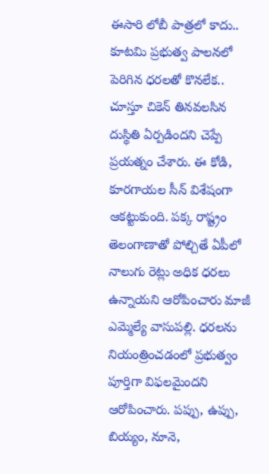ఈసారి లోబీ పాత్రలో కాదు.. కూటమి ప్రభుత్వ పాలనలో పెరిగిన ధరలతో కొనలేక.. చూస్తూ చికెన్ తినవలసిన దుస్థితి ఏర్పడిందని చెప్పే ప్రయత్నం చేశారు. ఈ కోడి, కూరగాయల సీన్ విశేషంగా ఆకట్టుకుంది. పక్క రాష్ట్రం తెలంగాణాతో పోల్చితే ఏపీలో నాలుగు రెట్లు అధిక ధరలు ఉన్నాయని ఆరోపించారు మాజీ ఎమ్మెల్యే వాసుపల్లి. ధరలను నియంత్రించడంలో ప్రభుత్వం పూర్తిగా విఫలమైందని ఆరోపించారు. పప్పు, ఉప్పు, బియ్యం, నూనె,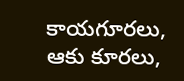కాయగూరలు, ఆకు కూరలు,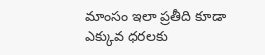మాంసం ఇలా ప్రతీది కూడా ఎక్కువ ధరలకు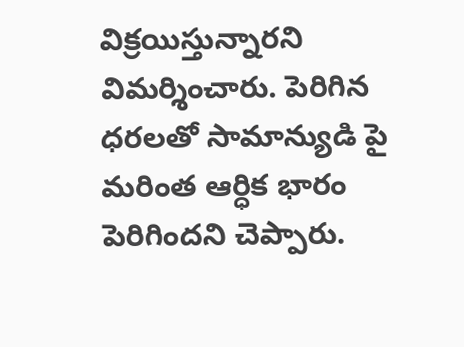విక్రయిస్తున్నారని విమర్శించారు. పెరిగిన ధరలతో సామాన్యుడి పై మరింత ఆర్ధిక భారం పెరిగిందని చెప్పారు.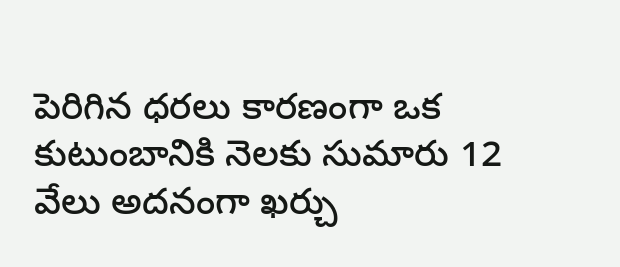పెరిగిన ధరలు కారణంగా ఒక కుటుంబానికి నెలకు సుమారు 12 వేలు అదనంగా ఖర్చు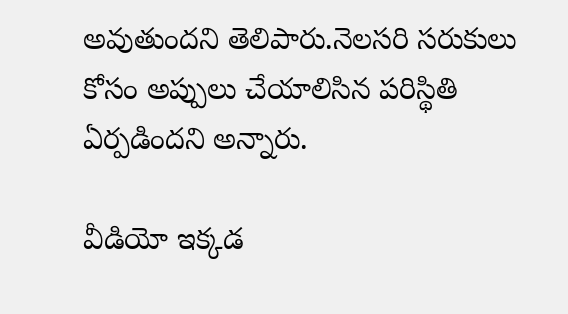అవుతుందని తెలిపారు.నెలసరి సరుకులు కోసం అప్పులు చేయాలిసిన పరిస్థితి ఏర్పడిందని అన్నారు.

వీడియో ఇక్కడ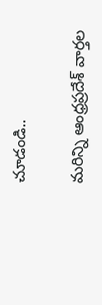చూడండి..

మరిన్ని ఆంధ్రప్రదేశ్ వార్తల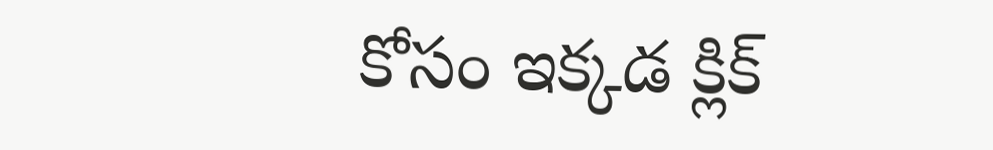కోసం ఇక్కడ క్లిక్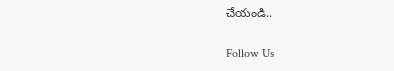చేయండి..

Follow Us